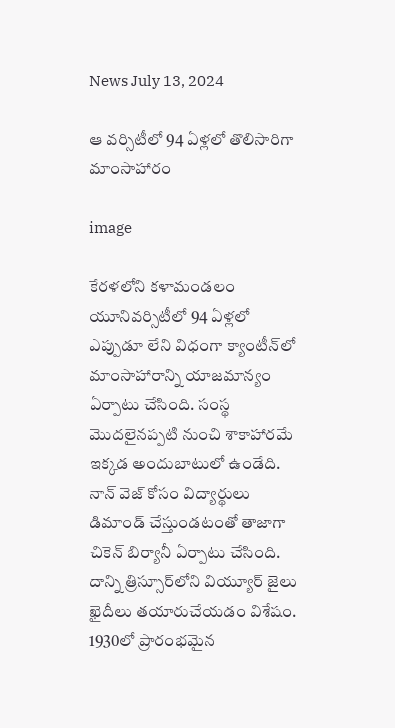News July 13, 2024

ఆ వర్సిటీలో 94 ఏళ్లలో తొలిసారిగా మాంసాహారం

image

కేరళలోని కళామండలం యూనివర్సిటీలో 94 ఏళ్లలో ఎప్పుడూ లేని విధంగా క్యాంటీన్‌లో మాంసాహారాన్ని యాజమాన్యం ఏర్పాటు చేసింది. సంస్థ మొదలైనప్పటి నుంచి శాకాహారమే ఇక్కడ అందుబాటులో ఉండేది. నాన్ వెజ్ కోసం విద్యార్థులు డిమాండ్ చేస్తుండటంతో తాజాగా చికెన్ బిర్యానీ ఏర్పాటు చేసింది. దాన్ని త్రిస్సూర్‌లోని వియ్యూర్ జైలు ఖైదీలు తయారుచేయడం విశేషం. 1930లో ప్రారంభమైన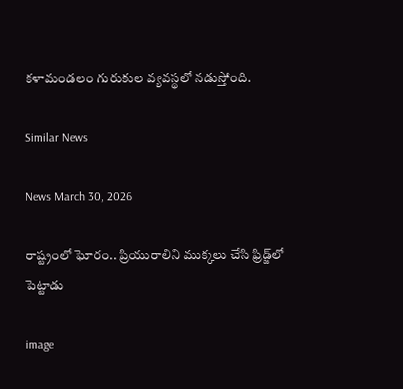కళామండలం గురుకుల వ్యవస్థలో నడుస్తోంది.

Similar News

News March 30, 2026

రాష్ట్రంలో ఘోరం.. ప్రియురాలిని ముక్కలు చేసి ఫ్రిడ్జ్‌లో పెట్టాడు

image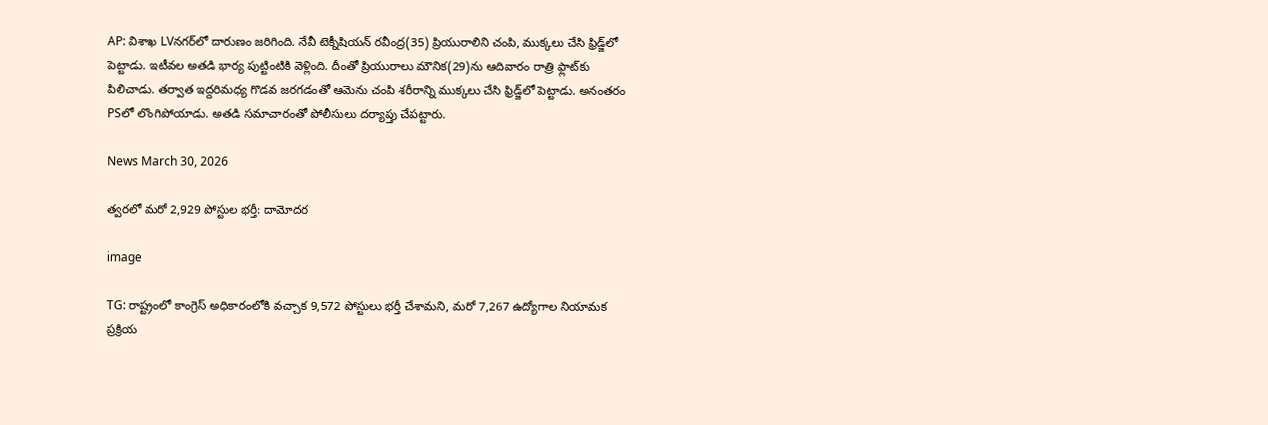AP: విశాఖ LVనగర్‌లో దారుణం జరిగింది. నేవీ టెక్నీషియన్‌ రవీంద్ర(35) ప్రియురాలిని చంపి, ముక్కలు చేసి ఫ్రిడ్జ్‌లో పెట్టాడు. ఇటీవల అతడి భార్య పుట్టింటికి వెళ్లింది. దీంతో ప్రియురాలు మౌనిక(29)ను ఆదివారం రాత్రి ఫ్లాట్‌కు పిలిచాడు. తర్వాత ఇద్దరిమధ్య గొడవ జరగడంతో ఆమెను చంపి శరీరాన్ని ముక్కలు చేసి ఫ్రిడ్జ్‌లో పెట్టాడు. అనంతరం PSలో లొంగిపోయాడు. అతడి సమాచారంతో పోలీసులు దర్యాప్తు చేపట్టారు.

News March 30, 2026

త్వరలో మరో 2,929 పోస్టుల భర్తీ: దామోదర

image

TG: రాష్ట్రంలో కాంగ్రెస్ అధికారంలోకి వచ్చాక 9,572 పోస్టులు భర్తీ చేశామని, మరో 7,267 ఉద్యోగాల నియామక ప్రక్రియ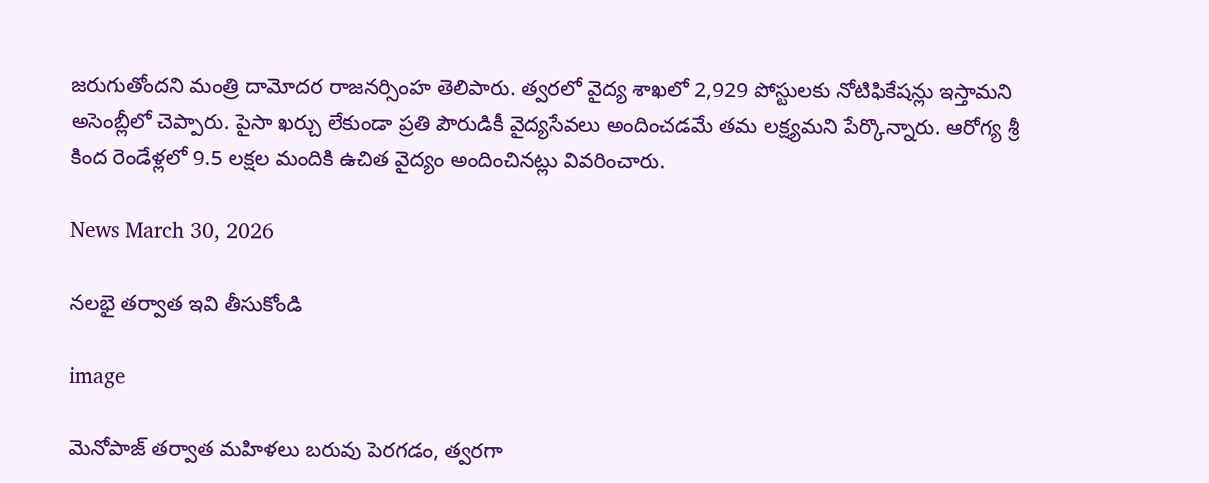జరుగుతోందని మంత్రి దామోదర రాజనర్సింహ తెలిపారు. త్వరలో వైద్య శాఖలో 2,929 పోస్టులకు నోటిఫికేషన్లు ఇస్తామని అసెంబ్లీలో చెప్పారు. పైసా ఖర్చు లేకుండా ప్రతి పౌరుడికీ వైద్యసేవలు అందించడమే తమ లక్ష్యమని పేర్కొన్నారు. ఆరోగ్య శ్రీ కింద రెండేళ్లలో 9.5 లక్షల మందికి ఉచిత వైద్యం అందించినట్లు వివరించారు.

News March 30, 2026

నలభై తర్వాత ఇవి తీసుకోండి

image

మెనోపాజ్ తర్వాత మహిళలు బరువు పెరగడం, త్వరగా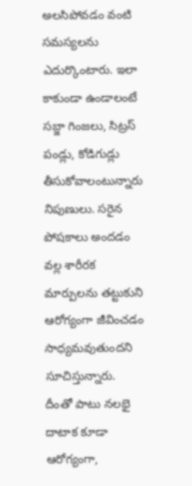అలసిపోవడం వంటి సమస్యలను ఎదుర్కొంటారు. ఇలా కాకుండా ఉండాలంటే సబ్జా గింజలు, సిట్రస్ పండ్లు, కోడిగుడ్లు తీసుకోవాలంటున్నారు నిపుణులు. సరైన పోషకాలు అందడం వల్ల శారీరక మార్పులను తట్టుకుని ఆరోగ్యంగా జీవించడం సాధ్యమవుతుందని సూచిస్తున్నారు. దీంతో పాటు నలభై దాటాక కూడా ఆరోగ్యంగా,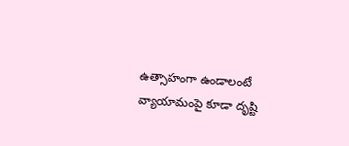ఉత్సాహంగా ఉండాలంటే వ్యాయామంపై కూడా దృష్టి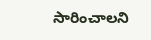సారించాలని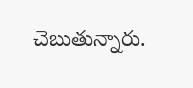చెబుతున్నారు.